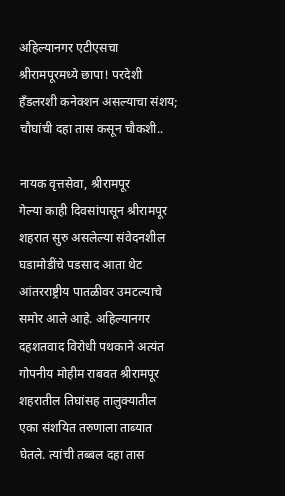अहिल्यानगर एटीएसचा श्रीरामपूरमध्ये छापा! परदेशी हँडलरशी कनेक्शन असल्याचा संशय; चौघांची दहा तास कसून चौकशी..

नायक वृत्तसेवा, श्रीरामपूर
गेल्या काही दिवसांपासून श्रीरामपूर शहरात सुरु असलेल्या संवेदनशील घडामोडींचे पडसाद आता थेट आंतरराष्ट्रीय पातळीवर उमटल्याचे समोर आले आहे. अहिल्यानगर दहशतवाद विरोधी पथकाने अत्यंत गोपनीय मोहीम राबवत श्रीरामपूर शहरातील तिघांसह तालुक्यातील एका संशयित तरुणाला ताब्यात घेतले. त्यांची तब्बल दहा तास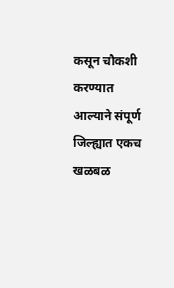कसून चौकशी करण्यात आल्याने संपूर्ण जिल्ह्यात एकच खळबळ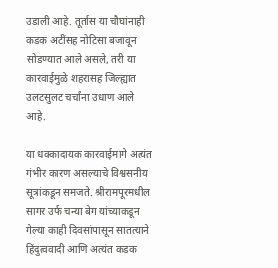उडाली आहे. तूर्तास या चौघांनाही कडक अटींसह नोटिसा बजावून सोडण्यात आले असले, तरी या कारवाईमुळे शहरासह जिल्ह्यात उलटसुलट चर्चांना उधाण आले आहे.

या धक्कादायक कारवाईमागे अत्यंत गंभीर कारण असल्याचे विश्वसनीय सूत्रांकडून समजते. श्रीरामपूरमधील सागर उर्फ चन्या बेग यांच्याकडून गेल्या काही दिवसांपासून सातत्याने हिंदुत्ववादी आणि अत्यंत कडक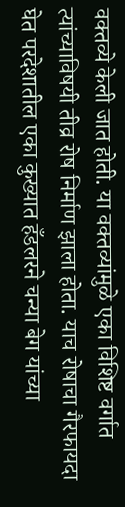वक्तव्ये केली जात होती. या वक्तव्यांमुळे एका विशिष्ट वर्गात त्यांच्याविषयी तीव्र रोष निर्माण झाला होता. याच रोषाचा गैरफायदा घेत परदेशातील एका कुख्यात हँडलरने चन्या बेग यांच्या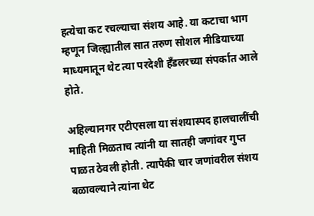हत्येचा कट रचल्याचा संशय आहे. या कटाचा भाग म्हणून जिल्ह्यातील सात तरुण सोशल मीडियाच्या माध्यमातून थेट त्या परदेशी हँडलरच्या संपर्कात आले होते.

अहिल्यानगर एटीएसला या संशयास्पद हालचालींची माहिती मिळताच त्यांनी या सातही जणांवर गुप्त पाळत ठेवली होती. त्यापैकी चार जणांवरील संशय बळावल्याने त्यांना थेट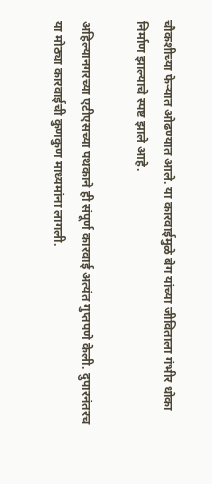चौकशीच्या फेऱ्यात ओढण्यात आले. या कारवाईमुळे बेग यांच्या जीविताला गंभीर धोका निर्माण झाल्याचे स्पष्ट झाले आहे.

अहिल्यानगरच्या एटीएसच्या पथकाने ही संपूर्ण कारवाई अत्यंत गुप्तपणे केली. दुपारनंतरच या मोठ्या कारवाईची कुणकुण माध्यमांना लागली.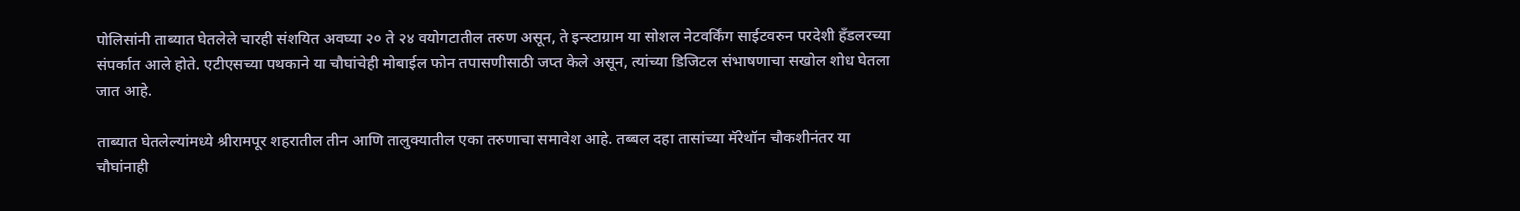पोलिसांनी ताब्यात घेतलेले चारही संशयित अवघ्या २० ते २४ वयोगटातील तरुण असून, ते इन्स्टाग्राम या सोशल नेटवर्किंग साईटवरुन परदेशी हँडलरच्या संपर्कात आले होते. एटीएसच्या पथकाने या चौघांचेही मोबाईल फोन तपासणीसाठी जप्त केले असून, त्यांच्या डिजिटल संभाषणाचा सखोल शोध घेतला जात आहे.

ताब्यात घेतलेल्यांमध्ये श्रीरामपूर शहरातील तीन आणि तालुक्यातील एका तरुणाचा समावेश आहे. तब्बल दहा तासांच्या मॅरेथॉन चौकशीनंतर या चौघांनाही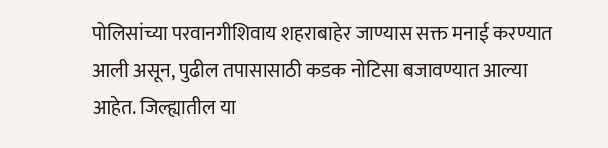पोलिसांच्या परवानगीशिवाय शहराबाहेर जाण्यास सक्त मनाई करण्यात आली असून, पुढील तपासासाठी कडक नोटिसा बजावण्यात आल्या आहेत. जिल्ह्यातील या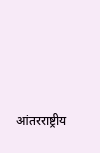आंतरराष्ट्रीय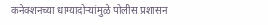कनेक्शनच्या धाग्यादोऱ्यांमुळे पोलीस प्रशासन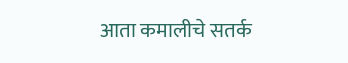आता कमालीचे सतर्क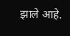झाले आहे.